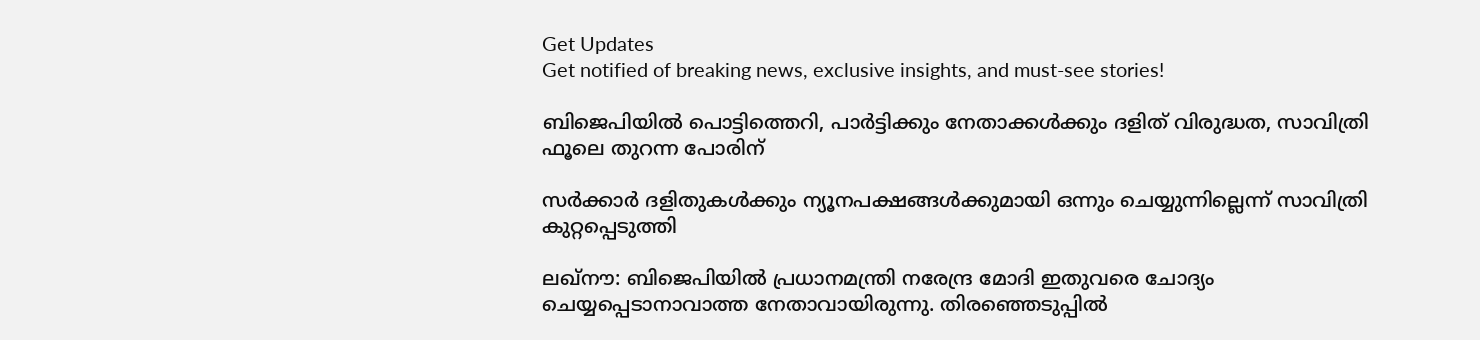Get Updates
Get notified of breaking news, exclusive insights, and must-see stories!

ബിജെപിയില്‍ പൊട്ടിത്തെറി, പാര്‍ട്ടിക്കും നേതാക്കള്‍ക്കും ദളിത് വിരുദ്ധത, സാവിത്രി ഫൂലെ തുറന്ന പോരിന്

സര്‍ക്കാര്‍ ദളിതുകള്‍ക്കും ന്യൂനപക്ഷങ്ങള്‍ക്കുമായി ഒന്നും ചെയ്യുന്നില്ലെന്ന് സാവിത്രി കുറ്റപ്പെടുത്തി

ലഖ്‌നൗ: ബിജെപിയില്‍ പ്രധാനമന്ത്രി നരേന്ദ്ര മോദി ഇതുവരെ ചോദ്യം ചെയ്യപ്പെടാനാവാത്ത നേതാവായിരുന്നു. തിരഞ്ഞെടുപ്പില്‍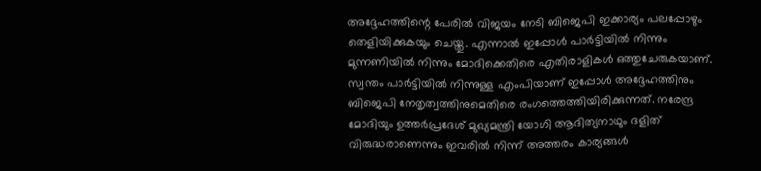അദ്ദേഹത്തിന്റെ പേരില്‍ വിജയം നേടി ബിജെപി ഇക്കാര്യം പലപ്പോഴും തെളിയിക്കുകയും ചെയ്തു. എന്നാല്‍ ഇപ്പോള്‍ പാര്‍ട്ടിയില്‍ നിന്നും മുന്നണിയില്‍ നിന്നും മോദിക്കെതിരെ എതിരാളികള്‍ ഒത്തുചേരുകയാണ്. സ്വന്തം പാര്‍ട്ടിയില്‍ നിന്നുള്ള എംപിയാണ് ഇപ്പോള്‍ അദ്ദേഹത്തിനും ബിജെപി നേതൃത്വത്തിനുമെതിരെ രംഗത്തെത്തിയിരിക്കുന്നത്. നരേന്ദ്ര മോദിയും ഉത്തര്‍പ്രദേശ് മുഖ്യമന്ത്രി യോഗി ആദിത്യനാഥും ദളിത് വിരുദ്ധരാണെന്നും ഇവരില്‍ നിന്ന് അത്തരം കാര്യങ്ങള്‍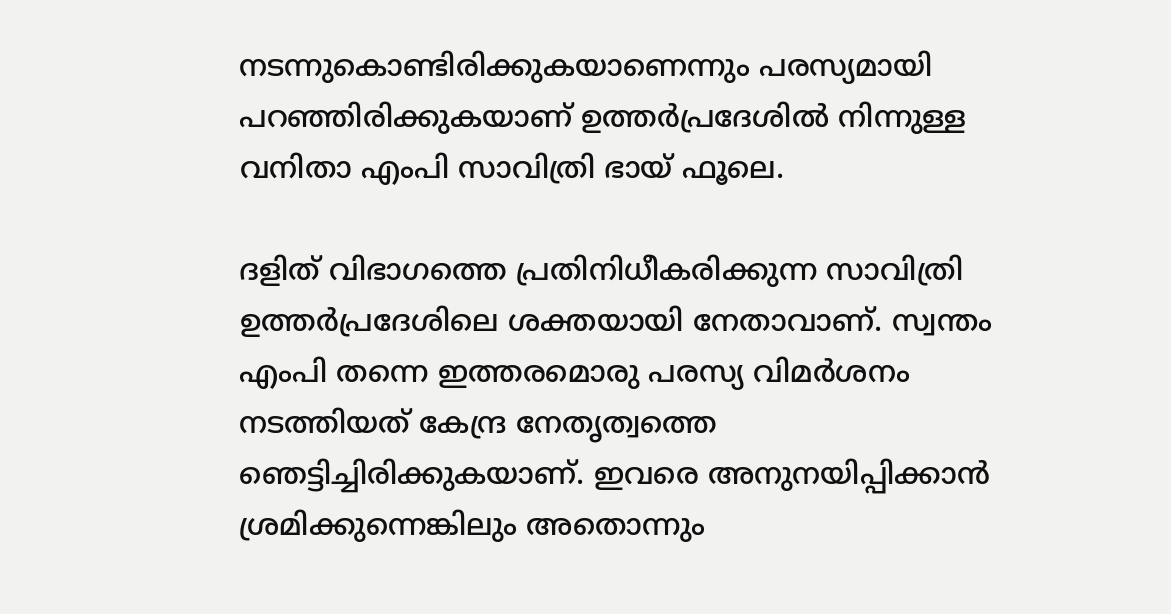നടന്നുകൊണ്ടിരിക്കുകയാണെന്നും പരസ്യമായി പറഞ്ഞിരിക്കുകയാണ് ഉത്തര്‍പ്രദേശില്‍ നിന്നുള്ള വനിതാ എംപി സാവിത്രി ഭായ് ഫൂലെ.

ദളിത് വിഭാഗത്തെ പ്രതിനിധീകരിക്കുന്ന സാവിത്രി ഉത്തര്‍പ്രദേശിലെ ശക്തയായി നേതാവാണ്. സ്വന്തം എംപി തന്നെ ഇത്തരമൊരു പരസ്യ വിമര്‍ശനം നടത്തിയത് കേന്ദ്ര നേതൃത്വത്തെ ഞെട്ടിച്ചിരിക്കുകയാണ്. ഇവരെ അനുനയിപ്പിക്കാന്‍ ശ്രമിക്കുന്നെങ്കിലും അതൊന്നും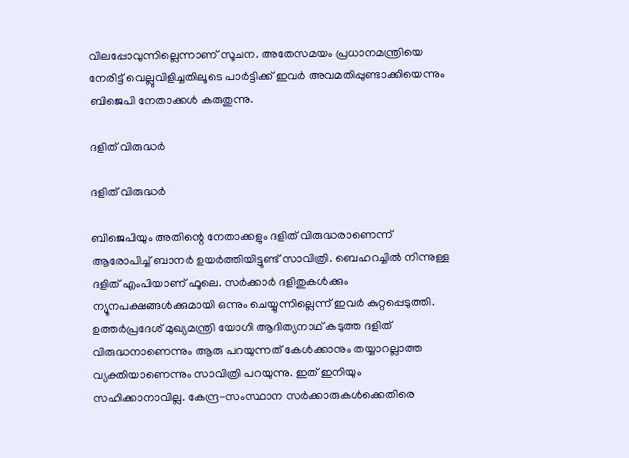വിലപ്പോവുന്നില്ലെന്നാണ് സൂചന. അതേസമയം പ്രധാനമന്ത്രിയെ നേരിട്ട് വെല്ലുവിളിച്ചതിലൂടെ പാര്‍ട്ടിക്ക് ഇവര്‍ അവമതിപ്പുണ്ടാക്കിയെന്നും ബിജെപി നേതാക്കള്‍ കരുതുന്നു.

ദളിത് വിരുദ്ധര്‍

ദളിത് വിരുദ്ധര്‍

ബിജെപിയും അതിന്റെ നേതാക്കളും ദളിത് വിരുദ്ധരാണെന്ന് ആരോപിച്ച് ബാനര്‍ ഉയര്‍ത്തിയിട്ടുണ്ട് സാവിത്രി. ബെഹറച്ചില്‍ നിന്നുള്ള ദളിത് എംപിയാണ് ഫൂലെ. സര്‍ക്കാര്‍ ദളിതുകള്‍ക്കും ന്യൂനപക്ഷങ്ങള്‍ക്കുമായി ഒന്നും ചെയ്യുന്നില്ലെന്ന് ഇവര്‍ കുറ്റപ്പെടുത്തി. ഉത്തര്‍പ്രദേശ് മുഖ്യമന്ത്രി യോഗി ആദിത്യനാഥ് കടുത്ത ദളിത് വിരുദ്ധനാണെന്നും ആരു പറയുന്നത് കേള്‍ക്കാനും തയ്യാറല്ലാത്ത വ്യക്തിയാണെന്നും സാവിത്രി പറയുന്നു. ഇത് ഇനിയും സഹിക്കാനാവില്ല. കേന്ദ്ര-സംസ്ഥാന സര്‍ക്കാരുകള്‍ക്കെതിരെ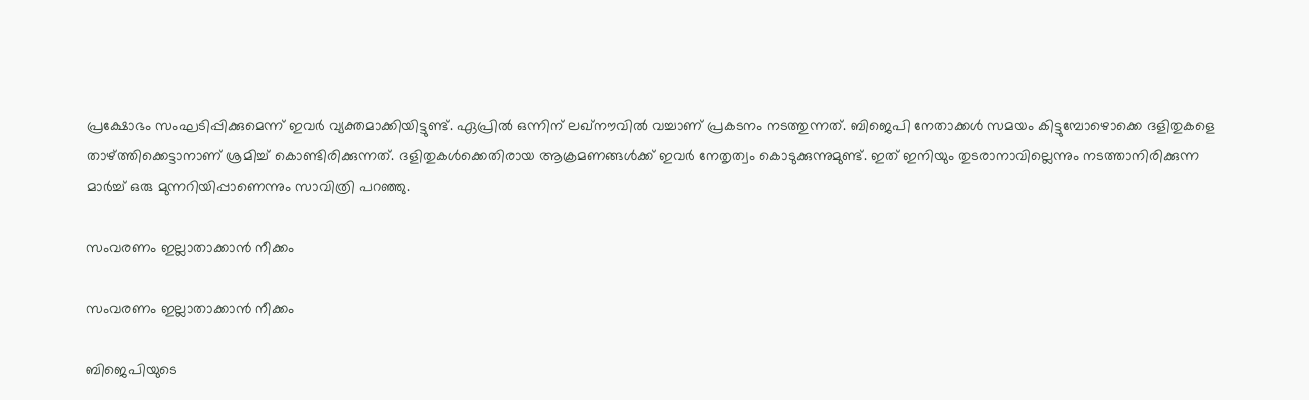പ്രക്ഷോഭം സംഘടിപ്പിക്കുമെന്ന് ഇവര്‍ വ്യക്തമാക്കിയിട്ടുണ്ട്. ഏപ്രില്‍ ഒന്നിന് ലഖ്‌നൗവില്‍ വച്ചാണ് പ്രകടനം നടത്തുന്നത്. ബിജെപി നേതാക്കള്‍ സമയം കിട്ടുമ്പോഴൊക്കെ ദളിതുകളെ താഴ്ത്തിക്കെട്ടാനാണ് ശ്രമിച്ച് കൊണ്ടിരിക്കുന്നത്. ദളിതുകള്‍ക്കെതിരായ ആക്രമണങ്ങള്‍ക്ക് ഇവര്‍ നേതൃത്വം കൊടുക്കുന്നുമുണ്ട്. ഇത് ഇനിയും തുടരാനാവില്ലെന്നും നടത്താനിരിക്കുന്ന മാര്‍ച്ച് ഒരു മുന്നറിയിപ്പാണെന്നും സാവിത്രി പറഞ്ഞു.

സംവരണം ഇല്ലാതാക്കാന്‍ നീക്കം

സംവരണം ഇല്ലാതാക്കാന്‍ നീക്കം

ബിജെപിയുടെ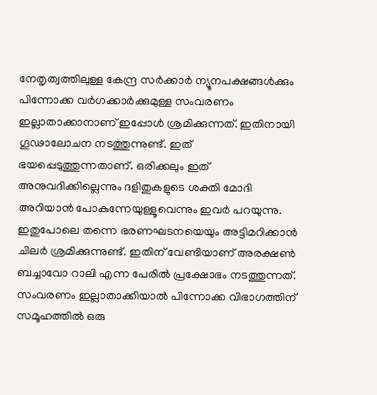നേതൃത്വത്തിലുള്ള കേന്ദ്ര സര്‍ക്കാര്‍ ന്യൂനപക്ഷങ്ങള്‍ക്കും പിന്നോക്ക വര്‍ഗക്കാര്‍ക്കുമുള്ള സംവരണം ഇല്ലാതാക്കാനാണ് ഇപ്പോള്‍ ശ്രമിക്കുന്നത്. ഇതിനായി ഗൂഢാലോചന നടത്തുന്നുണ്ട്. ഇത് ഭയപ്പെടുത്തുന്നതാണ്. ഒരിക്കലും ഇത് അനുവദിക്കില്ലെന്നും ദളിതുകളുടെ ശക്തി മോദി അറിയാന്‍ പോകുന്നേയുള്ളൂവെന്നും ഇവര്‍ പറയുന്നു. ഇതുപോലെ തന്നെ ഭരണഘടനയെയും അട്ടിമറിക്കാന്‍ ചിലര്‍ ശ്രമിക്കുന്നുണ്ട്. ഇതിന് വേണ്ടിയാണ് അരക്ഷണ്‍ ബച്ചാവോ റാലി എന്ന പേരില്‍ പ്രക്ഷോഭം നടത്തുന്നത്. സംവരണം ഇല്ലാതാക്കിയാല്‍ പിന്നോക്ക വിഭാഗത്തിന് സമൂഹത്തില്‍ ഒരു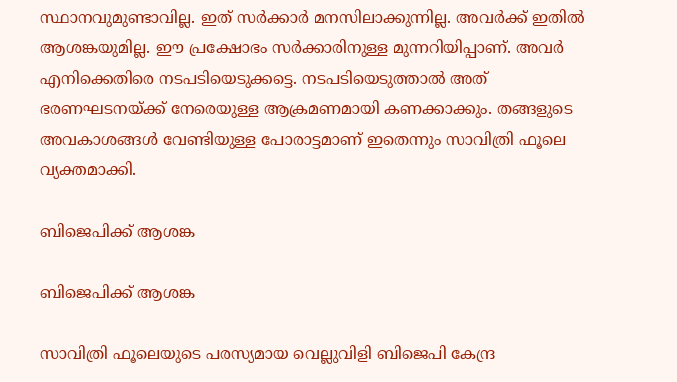സ്ഥാനവുമുണ്ടാവില്ല. ഇത് സര്‍ക്കാര്‍ മനസിലാക്കുന്നില്ല. അവര്‍ക്ക് ഇതില്‍ ആശങ്കയുമില്ല. ഈ പ്രക്ഷോഭം സര്‍ക്കാരിനുള്ള മുന്നറിയിപ്പാണ്. അവര്‍ എനിക്കെതിരെ നടപടിയെടുക്കട്ടെ. നടപടിയെടുത്താല്‍ അത് ഭരണഘടനയ്ക്ക് നേരെയുള്ള ആക്രമണമായി കണക്കാക്കും. തങ്ങളുടെ അവകാശങ്ങള്‍ വേണ്ടിയുള്ള പോരാട്ടമാണ് ഇതെന്നും സാവിത്രി ഫൂലെ വ്യക്തമാക്കി.

ബിജെപിക്ക് ആശങ്ക

ബിജെപിക്ക് ആശങ്ക

സാവിത്രി ഫൂലെയുടെ പരസ്യമായ വെല്ലുവിളി ബിജെപി കേന്ദ്ര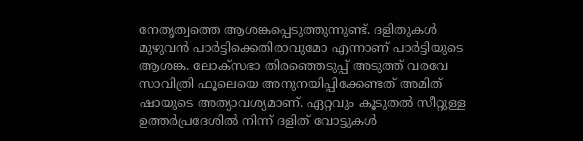നേതൃത്വത്തെ ആശങ്കപ്പെടുത്തുന്നുണ്ട്. ദളിതുകള്‍ മുഴുവന്‍ പാര്‍ട്ടിക്കെതിരാവുമോ എന്നാണ് പാര്‍ട്ടിയുടെ ആശങ്ക. ലോക്‌സഭാ തിരഞ്ഞെടുപ്പ് അടുത്ത് വരവേ സാവിത്രി ഫൂലെയെ അനുനയിപ്പിക്കേണ്ടത് അമിത് ഷായുടെ അത്യാവശ്യമാണ്. ഏറ്റവും കൂടുതല്‍ സീറ്റുള്ള ഉത്തര്‍പ്രദേശില്‍ നിന്ന് ദളിത് വോട്ടുകള്‍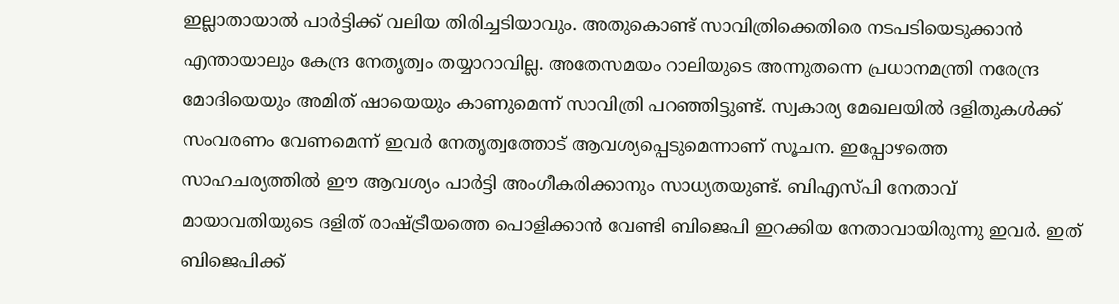ഇല്ലാതായാല്‍ പാര്‍ട്ടിക്ക് വലിയ തിരിച്ചടിയാവും. അതുകൊണ്ട് സാവിത്രിക്കെതിരെ നടപടിയെടുക്കാന്‍ എന്തായാലും കേന്ദ്ര നേതൃത്വം തയ്യാറാവില്ല. അതേസമയം റാലിയുടെ അന്നുതന്നെ പ്രധാനമന്ത്രി നരേന്ദ്ര മോദിയെയും അമിത് ഷായെയും കാണുമെന്ന് സാവിത്രി പറഞ്ഞിട്ടുണ്ട്. സ്വകാര്യ മേഖലയില്‍ ദളിതുകള്‍ക്ക് സംവരണം വേണമെന്ന് ഇവര്‍ നേതൃത്വത്തോട് ആവശ്യപ്പെടുമെന്നാണ് സൂചന. ഇപ്പോഴത്തെ സാഹചര്യത്തില്‍ ഈ ആവശ്യം പാര്‍ട്ടി അംഗീകരിക്കാനും സാധ്യതയുണ്ട്. ബിഎസ്പി നേതാവ് മായാവതിയുടെ ദളിത് രാഷ്ട്രീയത്തെ പൊളിക്കാന്‍ വേണ്ടി ബിജെപി ഇറക്കിയ നേതാവായിരുന്നു ഇവര്‍. ഇത് ബിജെപിക്ക്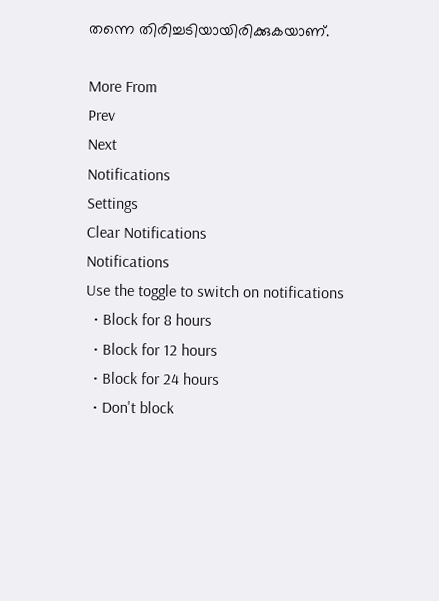തന്നെ തിരിച്ചടിയായിരിക്കുകയാണ്.

More From
Prev
Next
Notifications
Settings
Clear Notifications
Notifications
Use the toggle to switch on notifications
  • Block for 8 hours
  • Block for 12 hours
  • Block for 24 hours
  • Don't block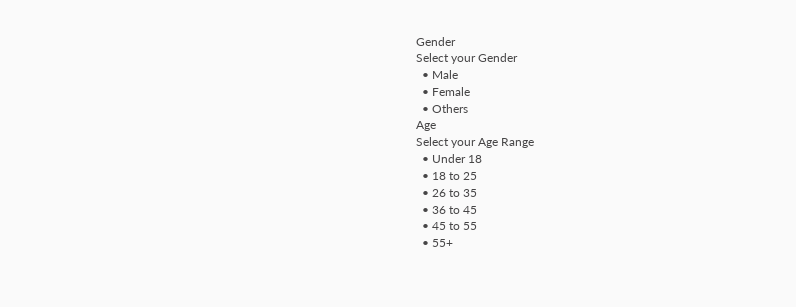Gender
Select your Gender
  • Male
  • Female
  • Others
Age
Select your Age Range
  • Under 18
  • 18 to 25
  • 26 to 35
  • 36 to 45
  • 45 to 55
  • 55+